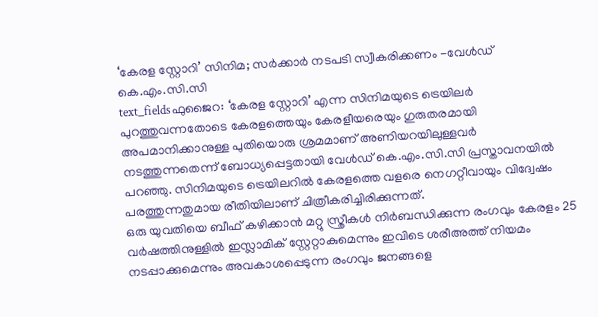‘കേരള സ്റ്റോറി’ സിനിമ; സർക്കാർ നടപടി സ്വീകരിക്കണം -വേൾഡ് കെ.എം.സി.സി
text_fieldsഫുജൈറ: ‘കേരള സ്റ്റോറി’ എന്ന സിനിമയുടെ ട്രെയിലർ പുറത്തുവന്നതോടെ കേരളത്തെയും കേരളീയരെയും ഗുരുതരമായി അപമാനിക്കാനുള്ള പുതിയൊരു ശ്രമമാണ് അണിയറയിലുള്ളവർ നടത്തുന്നതെന്ന് ബോധ്യപ്പെട്ടതായി വേൾഡ് കെ.എം.സി.സി പ്രസ്താവനയിൽ പറഞ്ഞു. സിനിമയുടെ ട്രെയിലറിൽ കേരളത്തെ വളരെ നെഗറ്റീവായും വിദ്വേഷം പരത്തുന്നതുമായ രീതിയിലാണ് ചിത്രീകരിച്ചിരിക്കുന്നത്.
ഒരു യുവതിയെ ബീഫ് കഴിക്കാൻ മറ്റു സ്ത്രീകൾ നിർബന്ധിക്കുന്ന രംഗവും കേരളം 25 വർഷത്തിനുള്ളിൽ ഇസ്ലാമിക് സ്റ്റേറ്റാകുമെന്നും ഇവിടെ ശരീഅത്ത് നിയമം നടപ്പാക്കുമെന്നും അവകാശപ്പെടുന്ന രംഗവും ജനങ്ങളെ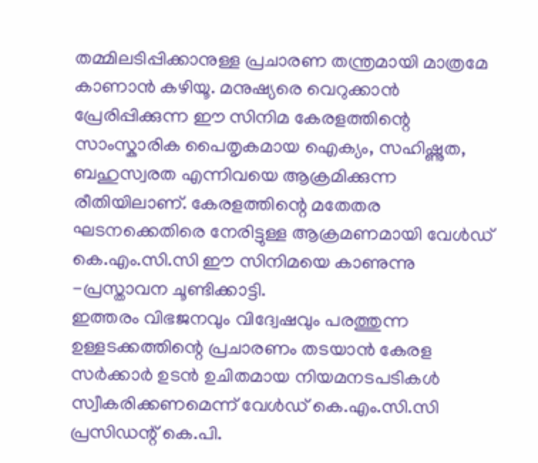തമ്മിലടിപ്പിക്കാനുള്ള പ്രചാരണ തന്ത്രമായി മാത്രമേ കാണാൻ കഴിയൂ. മനുഷ്യരെ വെറുക്കാൻ പ്രേരിപ്പിക്കുന്ന ഈ സിനിമ കേരളത്തിന്റെ സാംസ്കാരിക പൈതൃകമായ ഐക്യം, സഹിഷ്ണുത, ബഹുസ്വരത എന്നിവയെ ആക്രമിക്കുന്ന രീതിയിലാണ്. കേരളത്തിന്റെ മതേതര ഘടനക്കെതിരെ നേരിട്ടുള്ള ആക്രമണമായി വേൾഡ് കെ.എം.സി.സി ഈ സിനിമയെ കാണുന്നു -പ്രസ്താവന ചൂണ്ടിക്കാട്ടി.
ഇത്തരം വിഭജനവും വിദ്വേഷവും പരത്തുന്ന ഉള്ളടക്കത്തിന്റെ പ്രചാരണം തടയാൻ കേരള സർക്കാർ ഉടൻ ഉചിതമായ നിയമനടപടികൾ സ്വീകരിക്കണമെന്ന് വേൾഡ് കെ.എം.സി.സി പ്രസിഡന്റ് കെ.പി.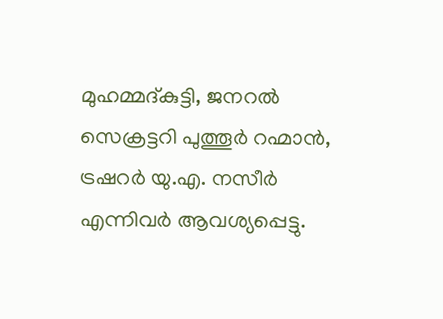മുഹമ്മദ്കുട്ടി, ജനറൽ സെക്രട്ടറി പുത്തൂർ റഹ്മാൻ, ട്രഷറർ യു.എ. നസീർ എന്നിവർ ആവശ്യപ്പെട്ടു.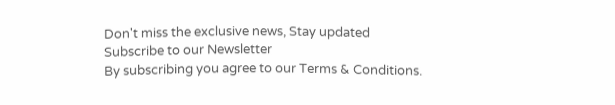Don't miss the exclusive news, Stay updated
Subscribe to our Newsletter
By subscribing you agree to our Terms & Conditions.